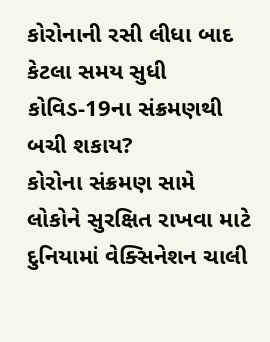કોરોનાની રસી લીધા બાદ કેટલા સમય સુધી કોવિડ-19ના સંક્રમણથી બચી શકાય?
કોરોના સંક્રમણ સામે લોકોને સુરક્ષિત રાખવા માટે દુનિયામાં વેક્સિનેશન ચાલી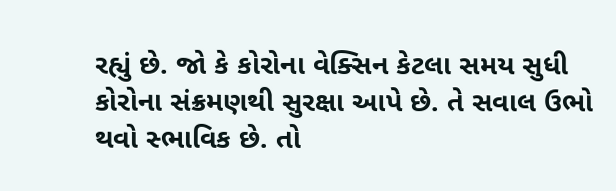રહ્યું છે. જો કે કોરોના વેક્સિન કેટલા સમય સુધી કોરોના સંક્રમણથી સુરક્ષા આપે છે. તે સવાલ ઉભો થવો સ્ભાવિક છે. તો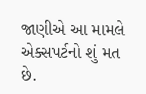જાણીએ આ મામલે એક્સપર્ટનો શું મત છે.